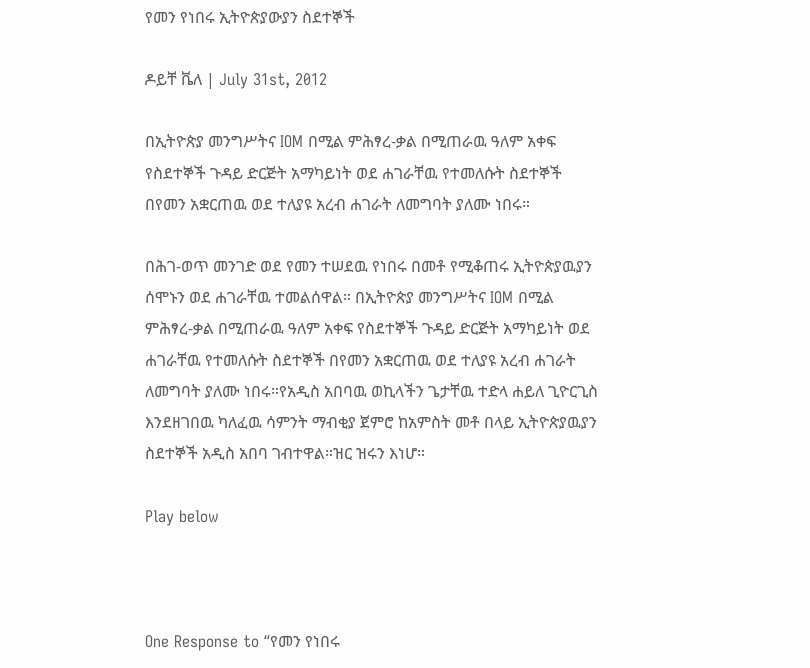የመን የነበሩ ኢትዮጵያውያን ስደተኞች

ዶይቸ ቬለ | July 31st, 2012

በኢትዮጵያ መንግሥትና IOM በሚል ምሕፃረ-ቃል በሚጠራዉ ዓለም አቀፍ የስደተኞች ጉዳይ ድርጅት አማካይነት ወደ ሐገራቸዉ የተመለሱት ስደተኞች በየመን አቋርጠዉ ወደ ተለያዩ አረብ ሐገራት ለመግባት ያለሙ ነበሩ።

በሕገ-ወጥ መንገድ ወደ የመን ተሠደዉ የነበሩ በመቶ የሚቆጠሩ ኢትዮጵያዉያን ሰሞኑን ወደ ሐገራቸዉ ተመልሰዋል። በኢትዮጵያ መንግሥትና IOM በሚል ምሕፃረ-ቃል በሚጠራዉ ዓለም አቀፍ የስደተኞች ጉዳይ ድርጅት አማካይነት ወደ ሐገራቸዉ የተመለሱት ስደተኞች በየመን አቋርጠዉ ወደ ተለያዩ አረብ ሐገራት ለመግባት ያለሙ ነበሩ።የአዲስ አበባዉ ወኪላችን ጌታቸዉ ተድላ ሐይለ ጊዮርጊስ እንደዘገበዉ ካለፈዉ ሳምንት ማብቂያ ጀምሮ ከአምስት መቶ በላይ ኢትዮጵያዉያን ስደተኞች አዲስ አበባ ገብተዋል።ዝር ዝሩን እነሆ።

Play below



One Response to “የመን የነበሩ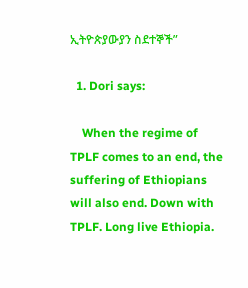ኢትዮጵያውያን ስደተኞች”

  1. Dori says:

    When the regime of TPLF comes to an end, the suffering of Ethiopians will also end. Down with TPLF. Long live Ethiopia.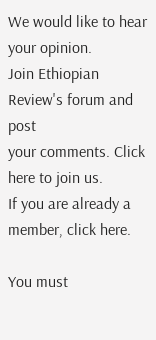We would like to hear your opinion.
Join Ethiopian Review's forum and post
your comments. Click here to join us.
If you are already a member, click here.

You must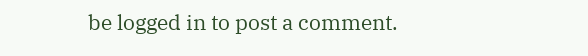be logged in to post a comment.